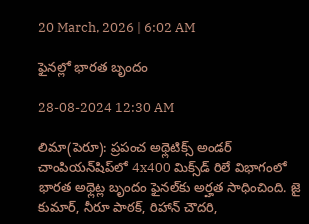20 March, 2026 | 6:02 AM

ఫైనల్లో భారత బృందం

28-08-2024 12:30 AM

లిమా(పెరూ): ప్రపంచ అథ్లెటిక్స్ అండర్ చాంపియన్‌షిప్‌లో 4x400 మిక్స్‌డ్ రిలే విభాగంలో భారత అథ్లెట్ల బృందం ఫైనల్‌కు అర్హత సాధించింది. జై కుమార్, నీరూ పాఠక్, రిహాన్ చౌదరి,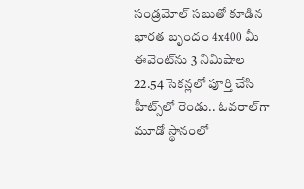సండ్రమోల్ సబుతో కూడిన భారత బృందం 4x400 మీ ఈవెంట్‌ను 3 నిమిషాల 22.54 సెకన్లలో పూర్తి చేసి హీట్స్‌లో రెండు.. ఓవరాల్‌గా మూడో స్థానంలో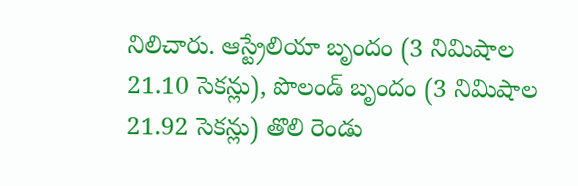నిలిచారు. ఆస్ట్రేలియా బృందం (3 నిమిషాల 21.10 సెకన్లు), పొలండ్ బృందం (3 నిమిషాల 21.92 సెకన్లు) తొలి రెండు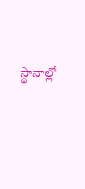స్థానాల్లో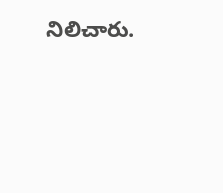నిలిచారు.